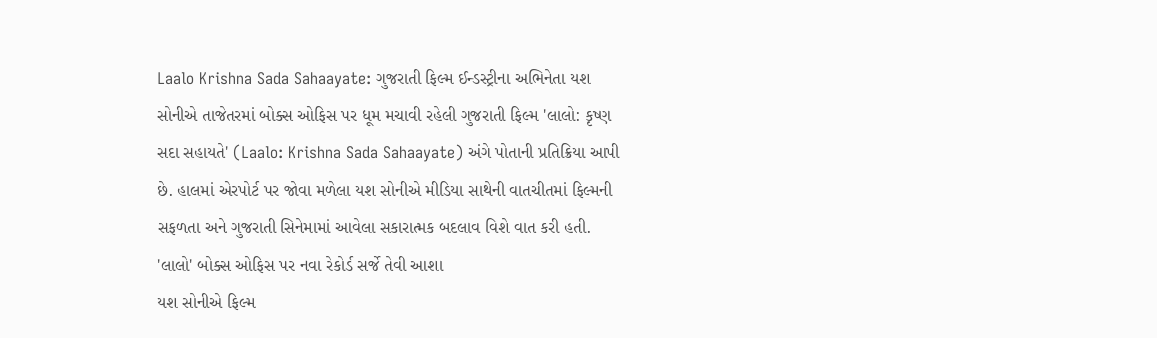Laalo Krishna Sada Sahaayate: ગુજરાતી ફિલ્મ ઈન્ડસ્ટ્રીના અભિનેતા યશ સોનીએ તાજેતરમાં બોક્સ ઓફિસ પર ધૂમ મચાવી રહેલી ગુજરાતી ફિલ્મ 'લાલો: કૃષ્ણ સદા સહાયતે' (Laalo: Krishna Sada Sahaayate) અંગે પોતાની પ્રતિક્રિયા આપી છે. હાલમાં એરપોર્ટ પર જોવા મળેલા યશ સોનીએ મીડિયા સાથેની વાતચીતમાં ફિલ્મની સફળતા અને ગુજરાતી સિનેમામાં આવેલા સકારાત્મક બદલાવ વિશે વાત કરી હતી.
'લાલો' બોક્સ ઓફિસ પર નવા રેકોર્ડ સર્જે તેવી આશા
યશ સોનીએ ફિલ્મ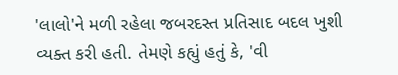'લાલો'ને મળી રહેલા જબરદસ્ત પ્રતિસાદ બદલ ખુશી વ્યક્ત કરી હતી. તેમણે કહ્યું હતું કે, 'વી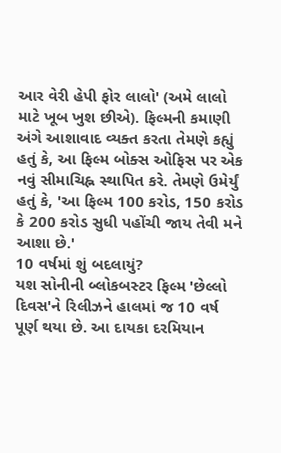આર વેરી હેપી ફોર લાલો' (અમે લાલો માટે ખૂબ ખુશ છીએ). ફિલ્મની કમાણી અંગે આશાવાદ વ્યક્ત કરતા તેમણે કહ્યું હતું કે, આ ફિલ્મ બોક્સ ઓફિસ પર એક નવું સીમાચિહ્ન સ્થાપિત કરે. તેમણે ઉમેર્યું હતું કે, 'આ ફિલ્મ 100 કરોડ, 150 કરોડ કે 200 કરોડ સુધી પહોંચી જાય તેવી મને આશા છે.'
10 વર્ષમાં શું બદલાયું?
યશ સોનીની બ્લોકબસ્ટર ફિલ્મ 'છેલ્લો દિવસ'ને રિલીઝને હાલમાં જ 10 વર્ષ પૂર્ણ થયા છે. આ દાયકા દરમિયાન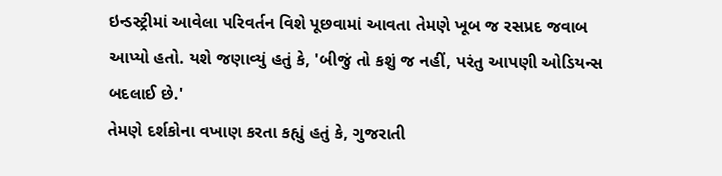ઇન્ડસ્ટ્રીમાં આવેલા પરિવર્તન વિશે પૂછવામાં આવતા તેમણે ખૂબ જ રસપ્રદ જવાબ આપ્યો હતો. યશે જણાવ્યું હતું કે, 'બીજું તો કશું જ નહીં, પરંતુ આપણી ઓડિયન્સ બદલાઈ છે.'
તેમણે દર્શકોના વખાણ કરતા કહ્યું હતું કે, ગુજરાતી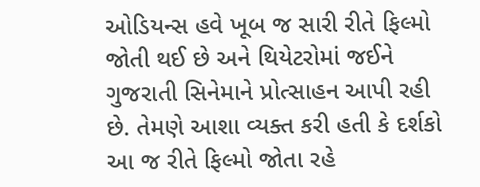ઓડિયન્સ હવે ખૂબ જ સારી રીતે ફિલ્મો જોતી થઈ છે અને થિયેટરોમાં જઈને ગુજરાતી સિનેમાને પ્રોત્સાહન આપી રહી છે. તેમણે આશા વ્યક્ત કરી હતી કે દર્શકો આ જ રીતે ફિલ્મો જોતા રહે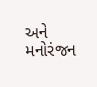અને મનોરંજન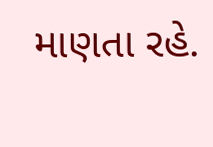માણતા રહે.